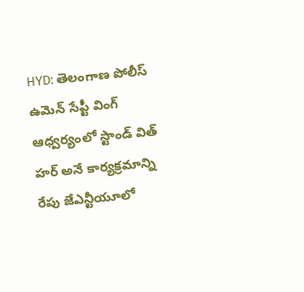HYD: తెలంగాణ పోలీస్ ఉమెన్ సేప్టీ వింగ్ ఆధ్వర్యంలో స్టాండ్ విత్ హర్ అనే కార్యక్రమాన్ని రేపు జేఎన్టీయూలో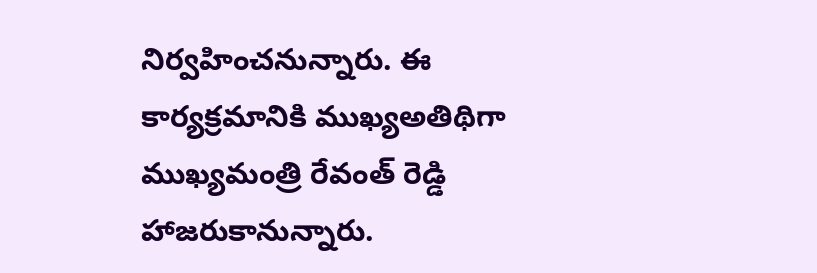నిర్వహించనున్నారు. ఈ కార్యక్రమానికి ముఖ్యఅతిథిగా ముఖ్యమంత్రి రేవంత్ రెడ్డి హాజరుకానున్నారు.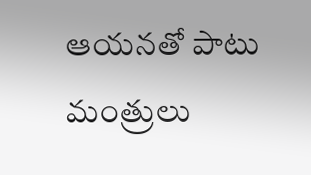ఆయనతో పాటు మంత్రులు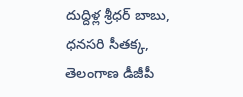దుద్దిళ్ల శ్రీధర్ బాబు, ధనసరి సీతక్క, తెలంగాణ డీజీపీ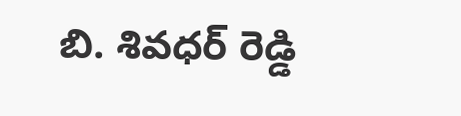బి. శివధర్ రెడ్డి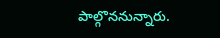పాల్గొననున్నారు.